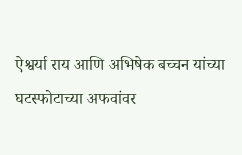ऐश्वर्या राय आणि अभिषेक बच्चन यांच्या घटस्फोटाच्या अफवांवर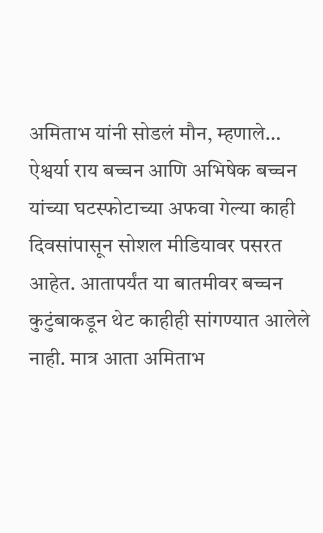अमिताभ यांनी सोडलं मौन, म्हणाले…
ऐश्वर्या राय बच्चन आणि अभिषेक बच्चन यांच्या घटस्फोटाच्या अफवा गेल्या काही दिवसांपासून सोशल मीडियावर पसरत आहेत. आतापर्यंत या बातमीवर बच्चन कुटुंबाकडून थेट काहीही सांगण्यात आलेले नाही. मात्र आता अमिताभ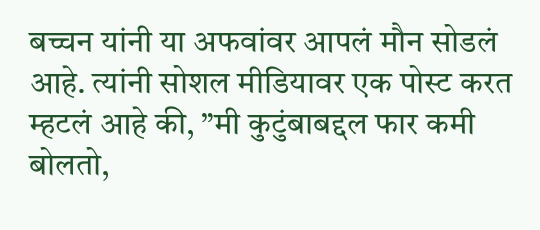बच्चन यांनी या अफवांवर आपलं मौन सोडलं आहे. त्यांनी सोशल मीडियावर एक पोस्ट करत म्हटलं आहे की, ”मी कुटुंबाबद्दल फार कमी बोलतो,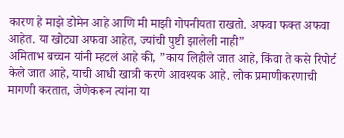कारण हे माझे डोमेन आहे आणि मी माझी गोपनीयता राखतो. अफवा फक्त अफवा आहेत. या खोट्या अफवा आहेत, ज्यांची पुष्टी झालेली नाही”
अमिताभ बच्चन यांनी म्हटलं आहे की, ”काय लिहीले जात आहे, किंवा ते कसे रिपोर्ट केले जात आहे, याची आधी खात्री करणे आवश्यक आहे. लोक प्रमाणीकरणाची मागणी करतात, जेणेकरून त्यांना या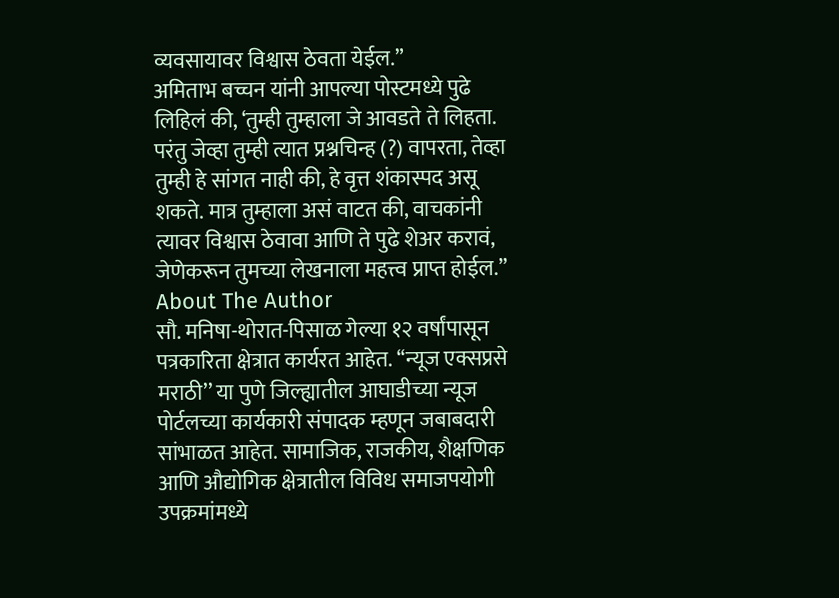व्यवसायावर विश्वास ठेवता येईल.”
अमिताभ बच्चन यांनी आपल्या पोस्टमध्ये पुढे लिहिलं की, ‘तुम्ही तुम्हाला जे आवडते ते लिहता. परंतु जेव्हा तुम्ही त्यात प्रश्नचिन्ह (?) वापरता, तेव्हा तुम्ही हे सांगत नाही की, हे वृत्त शंकास्पद असू शकते. मात्र तुम्हाला असं वाटत की, वाचकांनी त्यावर विश्वास ठेवावा आणि ते पुढे शेअर करावं, जेणेकरून तुमच्या लेखनाला महत्त्व प्राप्त होईल.”
About The Author
सौ. मनिषा-थोरात-पिसाळ गेल्या १२ वर्षांपासून पत्रकारिता क्षेत्रात कार्यरत आहेत. ‘‘न्यूज एक्सप्रसे मराठी’’ या पुणे जिल्ह्यातील आघाडीच्या न्यूज पोर्टलच्या कार्यकारी संपादक म्हणून जबाबदारी सांभाळत आहेत. सामाजिक, राजकीय, शैक्षणिक आणि औद्योगिक क्षेत्रातील विविध समाजपयोगी उपक्रमांमध्ये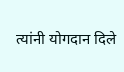त्यांनी योगदान दिले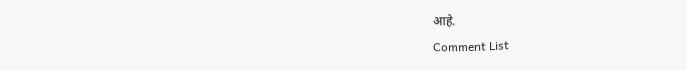आहे.
Comment List